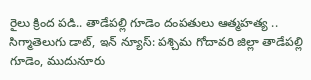రైలు క్రింద పడి.. తాడేపల్లి గూడెం దంపతులు ఆత్మహత్య ..
సిగ్మాతెలుగు డాట్, ఇన్ న్యూస్: పశ్చిమ గోదావరి జిల్లా తాడేపల్లి గూడెం, ముదునూరు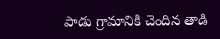పాడు గ్రామానికి చెందిన తాడి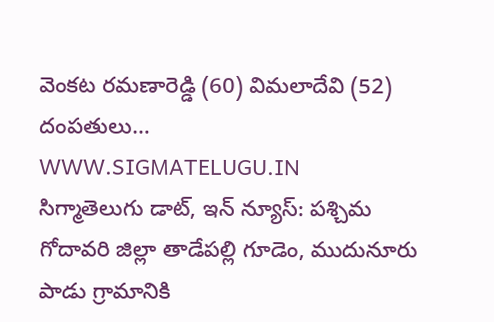వెంకట రమణారెడ్డి (60) విమలాదేవి (52) దంపతులు…
WWW.SIGMATELUGU.IN
సిగ్మాతెలుగు డాట్, ఇన్ న్యూస్: పశ్చిమ గోదావరి జిల్లా తాడేపల్లి గూడెం, ముదునూరు పాడు గ్రామానికి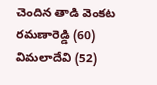చెందిన తాడి వెంకట రమణారెడ్డి (60) విమలాదేవి (52)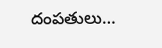దంపతులు…